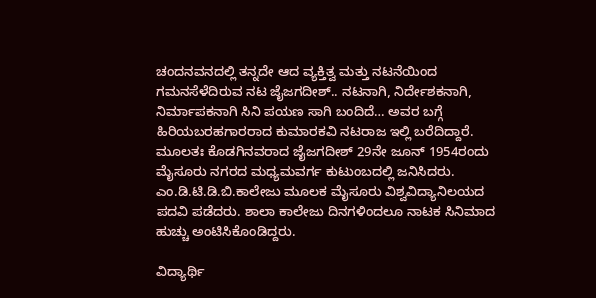ಚಂದನವನದಲ್ಲಿ ತನ್ನದೇ ಆದ ವ್ಯಕ್ತಿತ್ವ ಮತ್ತು ನಟನೆಯಿಂದ ಗಮನಸೆಳೆದಿರುವ ನಟ ಜೈಜಗದೀಶ್.. ನಟನಾಗಿ, ನಿರ್ದೇಶಕನಾಗಿ, ನಿರ್ಮಾಪಕನಾಗಿ ಸಿನಿ ಪಯಣ ಸಾಗಿ ಬಂದಿದೆ… ಅವರ ಬಗ್ಗೆ ಹಿರಿಯಬರಹಗಾರರಾದ ಕುಮಾರಕವಿ ನಟರಾಜ ಇಲ್ಲಿ ಬರೆದಿದ್ದಾರೆ.
ಮೂಲತಃ ಕೊಡಗಿನವರಾದ ಜೈಜಗದೀಶ್ 29ನೇ ಜೂನ್ 1954ರಂದು ಮೈಸೂರು ನಗರದ ಮಧ್ಯಮವರ್ಗ ಕುಟುಂಬದಲ್ಲಿ ಜನಿಸಿದರು. ಎಂ.ಡಿ.ಟಿ.ಡಿ.ಬಿ.ಕಾಲೇಜು ಮೂಲಕ ಮೈಸೂರು ವಿಶ್ವವಿದ್ಯಾನಿಲಯದ ಪದವಿ ಪಡೆದರು. ಶಾಲಾ ಕಾಲೇಜು ದಿನಗಳಿಂದಲೂ ನಾಟಕ ಸಿನಿಮಾದ ಹುಚ್ಚು ಅಂಟಿಸಿಕೊಂಡಿದ್ದರು.

ವಿದ್ಯಾರ್ಥಿ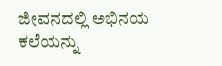ಜೀವನದಲ್ಲಿ ಅಭಿನಯ ಕಲೆಯನ್ನು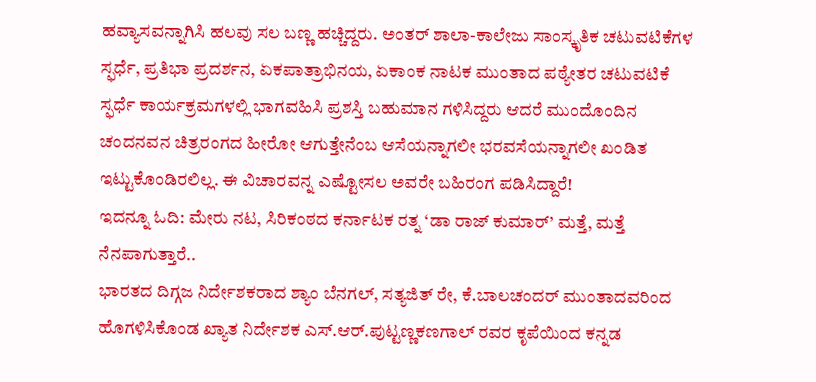ಹವ್ಯಾಸವನ್ನಾಗಿಸಿ ಹಲವು ಸಲ ಬಣ್ಣ ಹಚ್ಚಿದ್ದರು. ಅಂತರ್ ಶಾಲಾ-ಕಾಲೇಜು ಸಾಂಸ್ಕೃತಿಕ ಚಟುವಟಿಕೆಗಳ ಸ್ಫರ್ಧೆ, ಪ್ರತಿಭಾ ಪ್ರದರ್ಶನ, ಏಕಪಾತ್ರಾಭಿನಯ, ಏಕಾಂಕ ನಾಟಕ ಮುಂತಾದ ಪಠ್ಯೇತರ ಚಟುವಟಿಕೆ ಸ್ಫರ್ಧೆ ಕಾರ್ಯಕ್ರಮಗಳಲ್ಲಿ ಭಾಗವಹಿಸಿ ಪ್ರಶಸ್ತಿ ಬಹುಮಾನ ಗಳಿಸಿದ್ದರು ಆದರೆ ಮುಂದೊಂದಿನ ಚಂದನವನ ಚಿತ್ರರಂಗದ ಹೀರೋ ಆಗುತ್ತೇನೆಂಬ ಆಸೆಯನ್ನಾಗಲೀ ಭರವಸೆಯನ್ನಾಗಲೀ ಖಂಡಿತ ಇಟ್ಟುಕೊಂಡಿರಲಿಲ್ಲ. ಈ ವಿಚಾರವನ್ನ ಎಷ್ಟೋಸಲ ಅವರೇ ಬಹಿರಂಗ ಪಡಿಸಿದ್ದಾರೆ!
ಇದನ್ನೂ ಓದಿ: ಮೇರು ನಟ, ಸಿರಿಕಂಠದ ಕರ್ನಾಟಕ ರತ್ನ ‘ಡಾ ರಾಜ್ ಕುಮಾರ್’ ಮತ್ತೆ, ಮತ್ತೆ ನೆನಪಾಗುತ್ತಾರೆ..
ಭಾರತದ ದಿಗ್ಗಜ ನಿರ್ದೇಶಕರಾದ ಶ್ಯಾಂ ಬೆನಗಲ್, ಸತ್ಯಜಿತ್ ರೇ, ಕೆ.ಬಾಲಚಂದರ್ ಮುಂತಾದವರಿಂದ ಹೊಗಳಿಸಿಕೊಂಡ ಖ್ಯಾತ ನಿರ್ದೇಶಕ ಎಸ್.ಆರ್.ಪುಟ್ಟಣ್ಣಕಣಗಾಲ್ ರವರ ಕೃಪೆಯಿಂದ ಕನ್ನಡ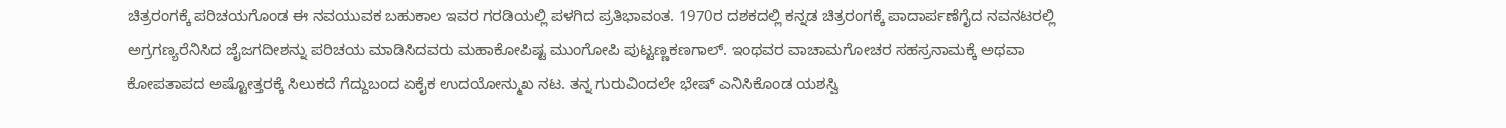ಚಿತ್ರರಂಗಕ್ಕೆ ಪರಿಚಯಗೊಂಡ ಈ ನವಯುವಕ ಬಹುಕಾಲ ಇವರ ಗರಡಿಯಲ್ಲಿ ಪಳಗಿದ ಪ್ರತಿಭಾವಂತ. 1970ರ ದಶಕದಲ್ಲಿ ಕನ್ನಡ ಚಿತ್ರರಂಗಕ್ಕೆ ಪಾದಾರ್ಪಣೆಗೈದ ನವನಟರಲ್ಲಿ ಅಗ್ರಗಣ್ಯರೆನಿಸಿದ ಜೈಜಗದೀಶನ್ನು ಪರಿಚಯ ಮಾಡಿಸಿದವರು ಮಹಾಕೋಪಿಷ್ಟ ಮುಂಗೋಪಿ ಪುಟ್ಟಣ್ಣಕಣಗಾಲ್. ಇಂಥವರ ವಾಚಾಮಗೋಚರ ಸಹಸ್ರನಾಮಕ್ಕೆ ಅಥವಾ ಕೋಪತಾಪದ ಅಷ್ಟೋತ್ತರಕ್ಕೆ ಸಿಲುಕದೆ ಗೆದ್ದುಬಂದ ಏಕೈಕ ಉದಯೋನ್ಮುಖ ನಟ. ತನ್ನ ಗುರುವಿಂದಲೇ ಭೇಷ್ ಎನಿಸಿಕೊಂಡ ಯಶಸ್ವಿ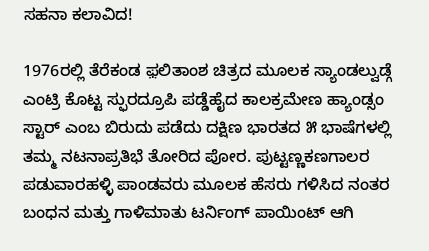ಸಹನಾ ಕಲಾವಿದ!

1976ರಲ್ಲಿ ತೆರೆಕಂಡ ಫ಼ಲಿತಾಂಶ ಚಿತ್ರದ ಮೂಲಕ ಸ್ಯಾಂಡಲ್ವುಡ್ಗೆ ಎಂಟ್ರಿ ಕೊಟ್ಟ ಸ್ಫುರದ್ರೂಪಿ ಪಡ್ಡೆಹೈದ ಕಾಲಕ್ರಮೇಣ ಹ್ಯಾಂಡ್ಸಂ ಸ್ಟಾರ್ ಎಂಬ ಬಿರುದು ಪಡೆದು ದಕ್ಷಿಣ ಭಾರತದ ೫ ಭಾಷೆಗಳಲ್ಲಿ ತಮ್ಮ ನಟನಾಪ್ರತಿಭೆ ತೋರಿದ ಪೋರ. ಪುಟ್ಟಣ್ಣಕಣಗಾಲರ ಪಡುವಾರಹಳ್ಳಿ ಪಾಂಡವರು ಮೂಲಕ ಹೆಸರು ಗಳಿಸಿದ ನಂತರ ಬಂಧನ ಮತ್ತು ಗಾಳಿಮಾತು ಟರ್ನಿಂಗ್ ಪಾಯಿಂಟ್ ಆಗಿ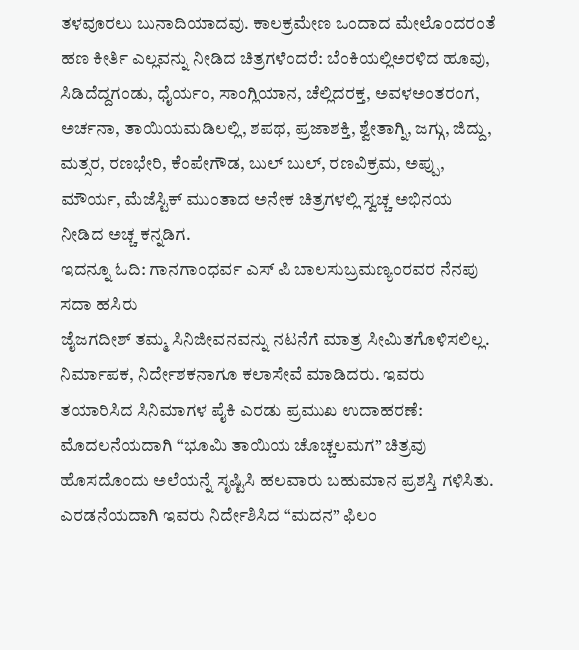ತಳವೂರಲು ಬುನಾದಿಯಾದವು. ಕಾಲಕ್ರಮೇಣ ಒಂದಾದ ಮೇಲೊಂದರಂತೆ ಹಣ ಕೀರ್ತಿ ಎಲ್ಲವನ್ನು ನೀಡಿದ ಚಿತ್ರಗಳೆಂದರೆ: ಬೆಂಕಿಯಲ್ಲಿಅರಳಿದ ಹೂವು, ಸಿಡಿದೆದ್ದಗಂಡು, ಧೈರ್ಯಂ, ಸಾಂಗ್ಲಿಯಾನ, ಚೆಲ್ಲಿದರಕ್ತ, ಅವಳಅಂತರಂಗ, ಅರ್ಚನಾ, ತಾಯಿಯಮಡಿಲಲ್ಲಿ, ಶಪಥ, ಪ್ರಜಾಶಕ್ತಿ, ಶ್ವೇತಾಗ್ನಿ, ಜಗ್ಗು, ಜಿದ್ದು, ಮತ್ಸರ, ರಣಭೇರಿ, ಕೆಂಪೇಗೌಡ, ಬುಲ್ ಬುಲ್, ರಣವಿಕ್ರಮ, ಅಪ್ಪು, ಮೌರ್ಯ, ಮೆಜೆಸ್ಟಿಕ್ ಮುಂತಾದ ಅನೇಕ ಚಿತ್ರಗಳಲ್ಲಿ ಸ್ವಚ್ಚ ಅಭಿನಯ ನೀಡಿದ ಅಚ್ಚ ಕನ್ನಡಿಗ.
ಇದನ್ನೂ ಓದಿ: ಗಾನಗಾಂಧರ್ವ ಎಸ್ ಪಿ ಬಾಲಸುಬ್ರಮಣ್ಯಂರವರ ನೆನಪು ಸದಾ ಹಸಿರು
ಜೈಜಗದೀಶ್ ತಮ್ಮ ಸಿನಿಜೀವನವನ್ನು ನಟನೆಗೆ ಮಾತ್ರ ಸೀಮಿತಗೊಳಿಸಲಿಲ್ಲ. ನಿರ್ಮಾಪಕ, ನಿರ್ದೇಶಕನಾಗೂ ಕಲಾಸೇವೆ ಮಾಡಿದರು. ಇವರು ತಯಾರಿಸಿದ ಸಿನಿಮಾಗಳ ಪೈಕಿ ಎರಡು ಪ್ರಮುಖ ಉದಾಹರಣೆ: ಮೊದಲನೆಯದಾಗಿ “ಭೂಮಿ ತಾಯಿಯ ಚೊಚ್ಚಲಮಗ” ಚಿತ್ರವು ಹೊಸದೊಂದು ಅಲೆಯನ್ನೆ ಸೃಷ್ಟಿಸಿ ಹಲವಾರು ಬಹುಮಾನ ಪ್ರಶಸ್ತಿ ಗಳಿಸಿತು. ಎರಡನೆಯದಾಗಿ ಇವರು ನಿರ್ದೇಶಿಸಿದ “ಮದನ” ಫಿಲಂ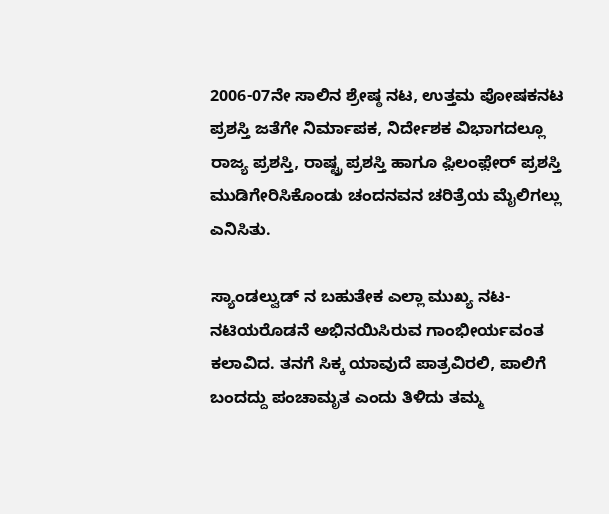2006-07ನೇ ಸಾಲಿನ ಶ್ರೇಷ್ಠ ನಟ, ಉತ್ತಮ ಪೋಷಕನಟ ಪ್ರಶಸ್ತಿ ಜತೆಗೇ ನಿರ್ಮಾಪಕ, ನಿರ್ದೇಶಕ ವಿಭಾಗದಲ್ಲೂ ರಾಜ್ಯ ಪ್ರಶಸ್ತಿ, ರಾಷ್ಟ್ರ ಪ್ರಶಸ್ತಿ ಹಾಗೂ ಫ಼ಿಲಂಫ಼ೇರ್ ಪ್ರಶಸ್ತಿ ಮುಡಿಗೇರಿಸಿಕೊಂಡು ಚಂದನವನ ಚರಿತ್ರೆಯ ಮೈಲಿಗಲ್ಲು ಎನಿಸಿತು.

ಸ್ಯಾಂಡಲ್ವುಡ್ ನ ಬಹುತೇಕ ಎಲ್ಲಾ ಮುಖ್ಯ ನಟ-ನಟಿಯರೊಡನೆ ಅಭಿನಯಿಸಿರುವ ಗಾಂಭೀರ್ಯವಂತ ಕಲಾವಿದ. ತನಗೆ ಸಿಕ್ಕ ಯಾವುದೆ ಪಾತ್ರವಿರಲಿ, ಪಾಲಿಗೆ ಬಂದದ್ದು ಪಂಚಾಮೃತ ಎಂದು ತಿಳಿದು ತಮ್ಮ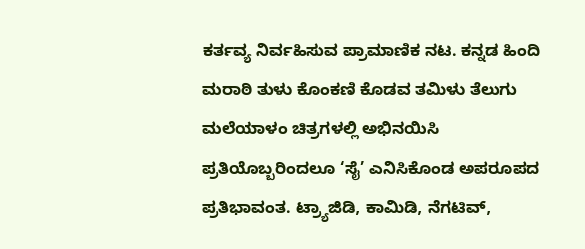ಕರ್ತವ್ಯ ನಿರ್ವಹಿಸುವ ಪ್ರಾಮಾಣಿಕ ನಟ. ಕನ್ನಡ ಹಿಂದಿ ಮರಾಠಿ ತುಳು ಕೊಂಕಣಿ ಕೊಡವ ತಮಿಳು ತೆಲುಗು ಮಲೆಯಾಳಂ ಚಿತ್ರಗಳಲ್ಲಿ ಅಭಿನಯಿಸಿ ಪ್ರತಿಯೊಬ್ಬರಿಂದಲೂ ‘ಸೈ’ ಎನಿಸಿಕೊಂಡ ಅಪರೂಪದ ಪ್ರತಿಭಾವಂತ. ಟ್ರ್ಯಾಜಿಡಿ, ಕಾಮಿಡಿ, ನೆಗಟಿವ್,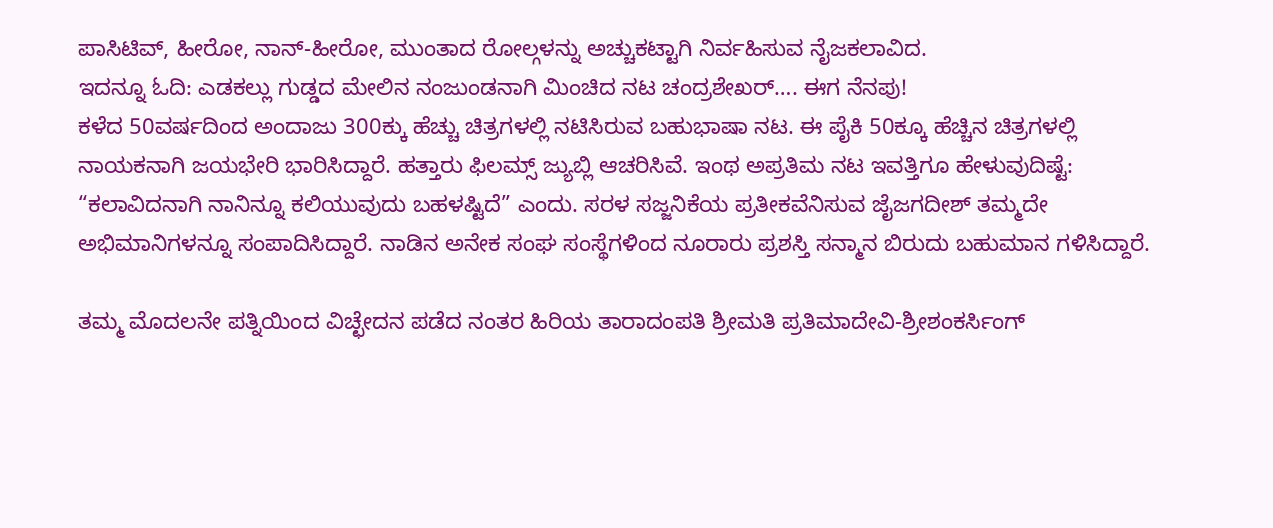ಪಾಸಿಟಿವ್, ಹೀರೋ, ನಾನ್-ಹೀರೋ, ಮುಂತಾದ ರೋಲ್ಗಳನ್ನು ಅಚ್ಚುಕಟ್ಟಾಗಿ ನಿರ್ವಹಿಸುವ ನೈಜಕಲಾವಿದ.
ಇದನ್ನೂ ಓದಿ: ಎಡಕಲ್ಲು ಗುಡ್ಡದ ಮೇಲಿನ ನಂಜುಂಡನಾಗಿ ಮಿಂಚಿದ ನಟ ಚಂದ್ರಶೇಖರ್…. ಈಗ ನೆನಪು!
ಕಳೆದ 50ವರ್ಷದಿಂದ ಅಂದಾಜು 300ಕ್ಕು ಹೆಚ್ಚು ಚಿತ್ರಗಳಲ್ಲಿ ನಟಿಸಿರುವ ಬಹುಭಾಷಾ ನಟ. ಈ ಪೈಕಿ 50ಕ್ಕೂ ಹೆಚ್ಚಿನ ಚಿತ್ರಗಳಲ್ಲಿ ನಾಯಕನಾಗಿ ಜಯಭೇರಿ ಭಾರಿಸಿದ್ದಾರೆ. ಹತ್ತಾರು ಫಿಲಮ್ಸ್ ಜ್ಯುಬ್ಲಿ ಆಚರಿಸಿವೆ. ಇಂಥ ಅಪ್ರತಿಮ ನಟ ಇವತ್ತಿಗೂ ಹೇಳುವುದಿಷ್ಟೆ: “ಕಲಾವಿದನಾಗಿ ನಾನಿನ್ನೂ ಕಲಿಯುವುದು ಬಹಳಷ್ಟಿದೆ” ಎಂದು. ಸರಳ ಸಜ್ಜನಿಕೆಯ ಪ್ರತೀಕವೆನಿಸುವ ಜೈಜಗದೀಶ್ ತಮ್ಮದೇ ಅಭಿಮಾನಿಗಳನ್ನೂ ಸಂಪಾದಿಸಿದ್ದಾರೆ. ನಾಡಿನ ಅನೇಕ ಸಂಘ ಸಂಸ್ಥೆಗಳಿಂದ ನೂರಾರು ಪ್ರಶಸ್ತಿ ಸನ್ಮಾನ ಬಿರುದು ಬಹುಮಾನ ಗಳಿಸಿದ್ದಾರೆ.

ತಮ್ಮ ಮೊದಲನೇ ಪತ್ನಿಯಿಂದ ವಿಚ್ಛೇದನ ಪಡೆದ ನಂತರ ಹಿರಿಯ ತಾರಾದಂಪತಿ ಶ್ರೀಮತಿ ಪ್ರತಿಮಾದೇವಿ-ಶ್ರೀಶಂಕರ್ಸಿಂಗ್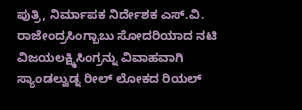ಪುತ್ರಿ, ನಿರ್ಮಾಪಕ ನಿರ್ದೇಶಕ ಎಸ್.ವಿ. ರಾಜೇಂದ್ರಸಿಂಗ್ಬಾಬು ಸೋದರಿಯಾದ ನಟಿ ವಿಜಯಲಕ್ಷ್ಮಿಸಿಂಗ್ರನ್ನು ವಿವಾಹವಾಗಿ ಸ್ಯಾಂಡಲ್ವುಡ್ನ ರೀಲ್ ಲೋಕದ ರಿಯಲ್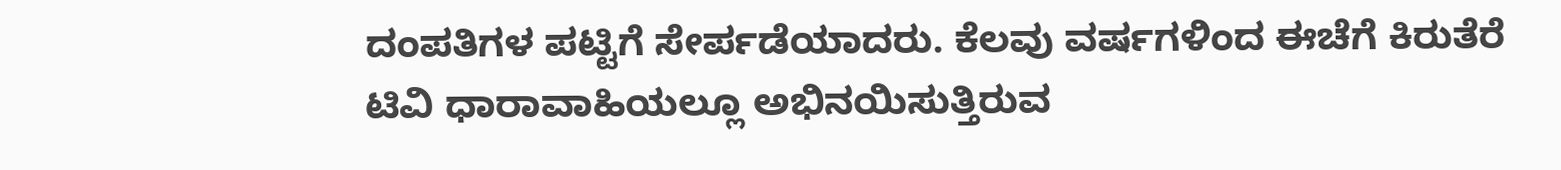ದಂಪತಿಗಳ ಪಟ್ಟಿಗೆ ಸೇರ್ಪಡೆಯಾದರು. ಕೆಲವು ವರ್ಷಗಳಿಂದ ಈಚೆಗೆ ಕಿರುತೆರೆ ಟಿವಿ ಧಾರಾವಾಹಿಯಲ್ಲೂ ಅಭಿನಯಿಸುತ್ತಿರುವ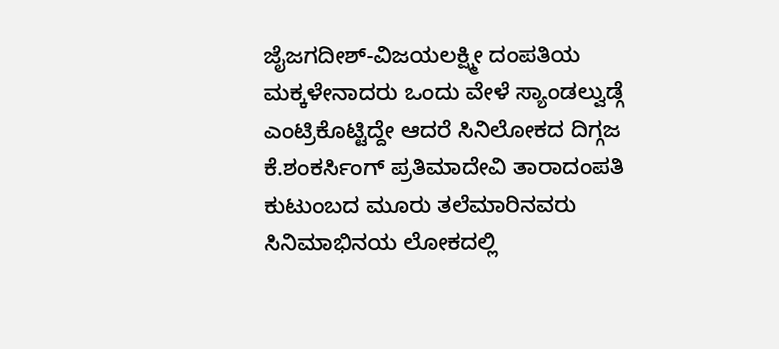ಜೈಜಗದೀಶ್-ವಿಜಯಲಕ್ಷ್ಮೀ ದಂಪತಿಯ ಮಕ್ಕಳೇನಾದರು ಒಂದು ವೇಳೆ ಸ್ಯಾಂಡಲ್ವುಡ್ಗೆ ಎಂಟ್ರಿಕೊಟ್ಟಿದ್ದೇ ಆದರೆ ಸಿನಿಲೋಕದ ದಿಗ್ಗಜ ಕೆ.ಶಂಕರ್ಸಿಂಗ್ ಪ್ರತಿಮಾದೇವಿ ತಾರಾದಂಪತಿ ಕುಟುಂಬದ ಮೂರು ತಲೆಮಾರಿನವರು ಸಿನಿಮಾಭಿನಯ ಲೋಕದಲ್ಲಿ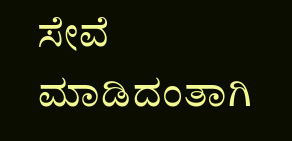ಸೇವೆ ಮಾಡಿದಂತಾಗಿ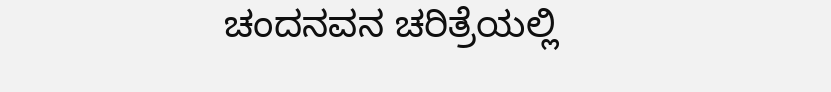ಚಂದನವನ ಚರಿತ್ರೆಯಲ್ಲಿ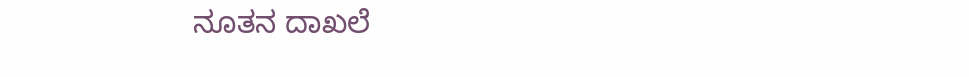ನೂತನ ದಾಖಲೆ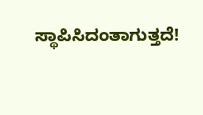ಸ್ಥಾಪಿಸಿದಂತಾಗುತ್ತದೆ!